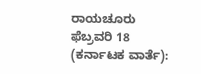ರಾಯಚೂರು ಫೆಬ್ರವರಿ 18 (ಕರ್ನಾಟಕ ವಾರ್ತೆ):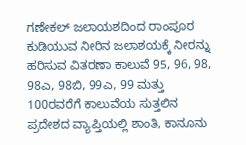ಗಣೇಕಲ್ ಜಲಾಯಶದಿಂದ ರಾಂಪೂರ ಕುಡಿಯುವ ನೀರಿನ ಜಲಾಶಯಕ್ಕೆ ನೀರನ್ನು ಹರಿಸುವ ವಿತರಣಾ ಕಾಲುವೆ 95, 96, 98, 98ಎ, 98ಬಿ, 99ಎ, 99 ಮತ್ತು 100ರವರೆಗೆ ಕಾಲುವೆಯ ಸುತ್ತಲಿನ ಪ್ರದೇಶದ ವ್ಯಾಪ್ತಿಯಲ್ಲಿ ಶಾಂತಿ, ಕಾನೂನು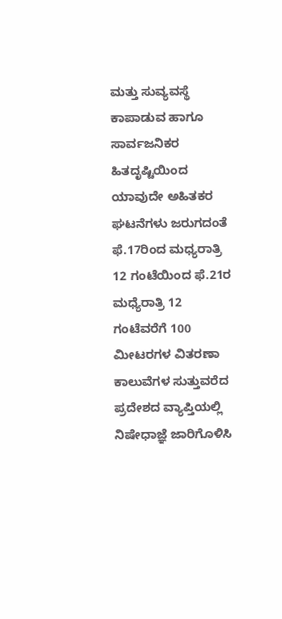ಮತ್ತು ಸುವ್ಯವಸ್ಥೆ ಕಾಪಾಡುವ ಹಾಗೂ ಸಾರ್ವಜನಿಕರ ಹಿತದೃಷ್ಟಿಯಿಂದ ಯಾವುದೇ ಅಹಿತಕರ ಘಟನೆಗಳು ಜರುಗದಂತೆ ಫೆ.17ರಿಂದ ಮಧ್ಯರಾತ್ರಿ 12 ಗಂಟೆಯಿಂದ ಫೆ.21ರ ಮಧ್ಯೆರಾತ್ರಿ 12 ಗಂಟೆವರೆಗೆ 100 ಮೀಟರಗಳ ವಿತರಣಾ ಕಾಲುವೆಗಳ ಸುತ್ತುವರೆದ ಪ್ರದೇಶದ ವ್ಯಾಪ್ತಿಯಲ್ಲಿ ನಿಷೇಧಾಜ್ಞೆ ಜಾರಿಗೊಳಿಸಿ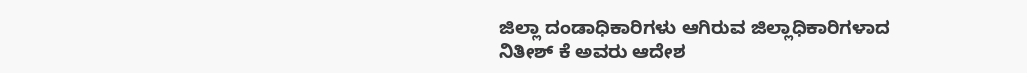ಜಿಲ್ಲಾ ದಂಡಾಧಿಕಾರಿಗಳು ಆಗಿರುವ ಜಿಲ್ಲಾಧಿಕಾರಿಗಳಾದ ನಿತೀಶ್ ಕೆ ಅವರು ಆದೇಶ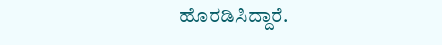ಹೊರಡಿಸಿದ್ದಾರೆ.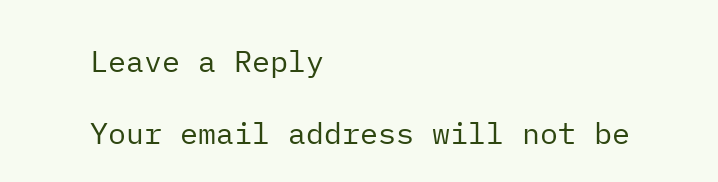Leave a Reply

Your email address will not be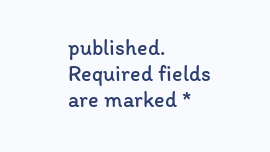published. Required fields are marked *